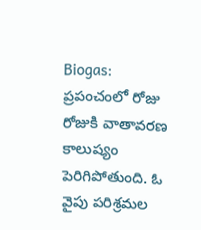Biogas: ప్రపంచంలో రోజు రోజుకి వాతావరణ కాలుష్యం పెరిగిపోతుంది. ఓ వైపు పరిశ్రమల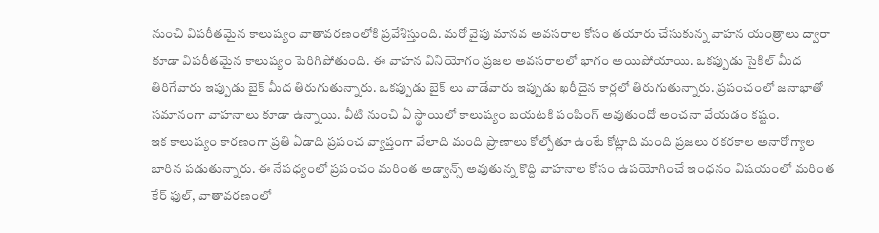నుంచి విపరీతమైన కాలుష్యం వాతావరణంలోకి ప్రవేశిస్తుంది. మరో వైపు మానవ అవసరాల కోసం తయారు చేసుకున్న వాహన యంత్రాలు ద్వారా కూడా విపరీతమైన కాలుష్యం పెరిగిపోతుంది. ఈ వాహన వినియోగం ప్రజల అవసరాలలో భాగం అయిపోయాయి. ఒకప్పుడు సైకిల్ మీద తిరిగేవారు ఇప్పుడు బైక్ మీద తిరుగుతున్నారు. ఒకప్పుడు బైక్ లు వాడేవారు ఇప్పుడు ఖరీదైన కార్లలో తిరుగుతున్నారు. ప్రపంచంలో జనాభాతో సమానంగా వాహనాలు కూడా ఉన్నాయి. వీటి నుంచి ఏ స్థాయిలో కాలుష్యం బయటకి పంపింగ్ అవుతుందో అంచనా వేయడం కష్టం.
ఇక కాలుష్యం కారణంగా ప్రతి ఏడాది ప్రపంచ వ్యాప్తంగా వేలాది మంది ప్రాణాలు కోల్పోతూ ఉంటే కోట్లాది మంది ప్రజలు రకరకాల అనారోగ్యాల బారిన పడుతున్నారు. ఈ నేపధ్యంలో ప్రపంచం మరింత అడ్వాన్స్ అవుతున్న కొద్ది వాహనాల కోసం ఉపయోగించే ఇంధనం విషయంలో మరింత కేర్ ఫుల్, వాతావరణంలో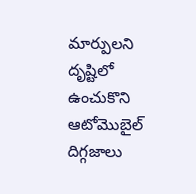మార్పులని దృష్టిలో ఉంచుకొని ఆటోమొబైల్ దిగ్గజాలు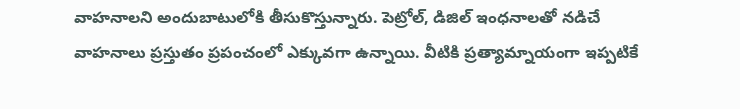వాహనాలని అందుబాటులోకి తీసుకొస్తున్నారు. పెట్రోల్, డిజిల్ ఇంధనాలతో నడిచే వాహనాలు ప్రస్తుతం ప్రపంచంలో ఎక్కువగా ఉన్నాయి. వీటికి ప్రత్యామ్నాయంగా ఇప్పటికే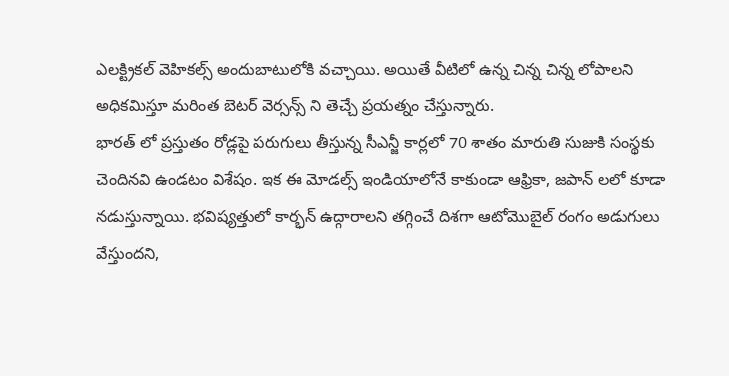ఎలక్ట్రికల్ వెహికల్స్ అందుబాటులోకి వచ్చాయి. అయితే వీటిలో ఉన్న చిన్న చిన్న లోపాలని అధికమిస్తూ మరింత బెటర్ వెర్సన్స్ ని తెచ్చే ప్రయత్నం చేస్తున్నారు.
భారత్ లో ప్రస్తుతం రోడ్లపై పరుగులు తీస్తున్న సీఎన్జీ కార్లలో 70 శాతం మారుతి సుజుకి సంస్థకు చెందినవి ఉండటం విశేషం. ఇక ఈ మోడల్స్ ఇండియాలోనే కాకుండా ఆఫ్రికా, జపాన్ లలో కూడా నడుస్తున్నాయి. భవిష్యత్తులో కార్భన్ ఉద్గారాలని తగ్గించే దిశగా ఆటోమొబైల్ రంగం అడుగులు వేస్తుందని,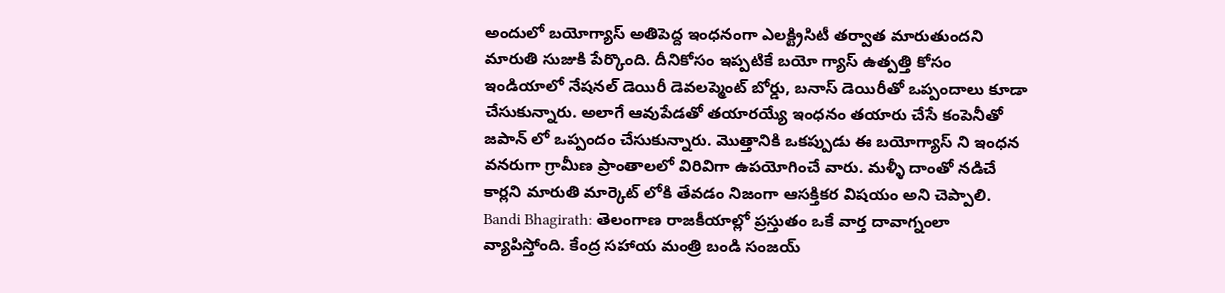అందులో బయోగ్యాస్ అతిపెద్ద ఇంధనంగా ఎలక్ట్రిసిటీ తర్వాత మారుతుందని మారుతి సుజుకి పేర్కొంది. దీనికోసం ఇప్పటికే బయో గ్యాస్ ఉత్పత్తి కోసం ఇండియాలో నేషనల్ డెయిరీ డెవలప్మెంట్ బోర్డు, బనాస్ డెయిరీతో ఒప్పందాలు కూడా చేసుకున్నారు. అలాగే ఆవుపేడతో తయారయ్యే ఇంధనం తయారు చేసే కంపెనీతో జపాన్ లో ఒప్పందం చేసుకున్నారు. మొత్తానికి ఒకప్పుడు ఈ బయోగ్యాస్ ని ఇంధన వనరుగా గ్రామీణ ప్రాంతాలలో విరివిగా ఉపయోగించే వారు. మళ్ళీ దాంతో నడిచే కార్లని మారుతి మార్కెట్ లోకి తేవడం నిజంగా ఆసక్తికర విషయం అని చెప్పాలి.
Bandi Bhagirath: తెలంగాణ రాజకీయాల్లో ప్రస్తుతం ఒకే వార్త దావాగ్నంలా వ్యాపిస్తోంది. కేంద్ర సహాయ మంత్రి బండి సంజయ్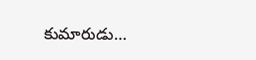కుమారుడు…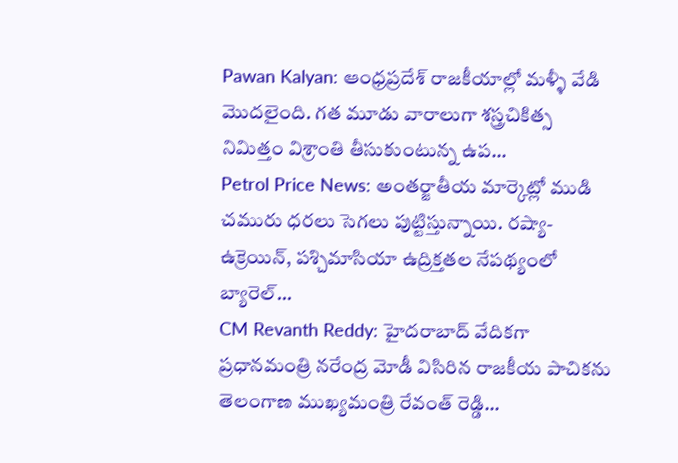Pawan Kalyan: ఆంధ్రప్రదేశ్ రాజకీయాల్లో మళ్ళీ వేడి మొదలైంది. గత మూడు వారాలుగా శస్త్రచికిత్స నిమిత్తం విశ్రాంతి తీసుకుంటున్న ఉప…
Petrol Price News: అంతర్జాతీయ మార్కెట్లో ముడి చమురు ధరలు సెగలు పుట్టిస్తున్నాయి. రష్యా-ఉక్రెయిన్, పశ్చిమాసియా ఉద్రిక్తతల నేపథ్యంలో బ్యారెల్…
CM Revanth Reddy: హైదరాబాద్ వేదికగా ప్రధానమంత్రి నరేంద్ర మోడీ విసిరిన రాజకీయ పాచికను తెలంగాణ ముఖ్యమంత్రి రేవంత్ రెడ్డి…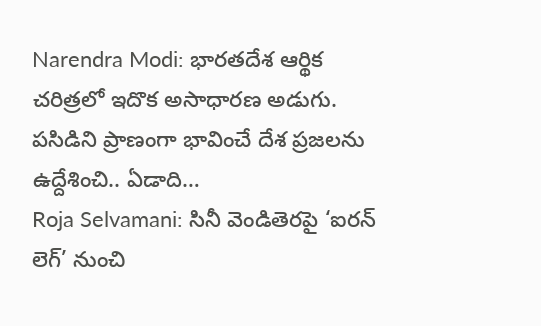Narendra Modi: భారతదేశ ఆర్థిక చరిత్రలో ఇదొక అసాధారణ అడుగు. పసిడిని ప్రాణంగా భావించే దేశ ప్రజలను ఉద్దేశించి.. ఏడాది…
Roja Selvamani: సినీ వెండితెరపై ‘ఐరన్ లెగ్’ నుంచి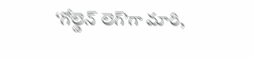‘గోల్డెన్ లెగ్’గా మారి,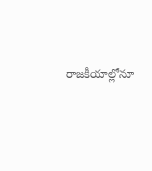రాజకీయాల్లోనూ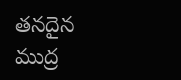తనదైన ముద్ర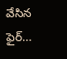వేసిన ఫైర్…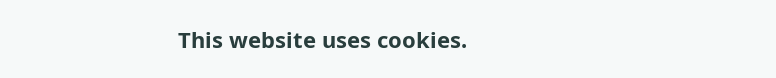This website uses cookies.